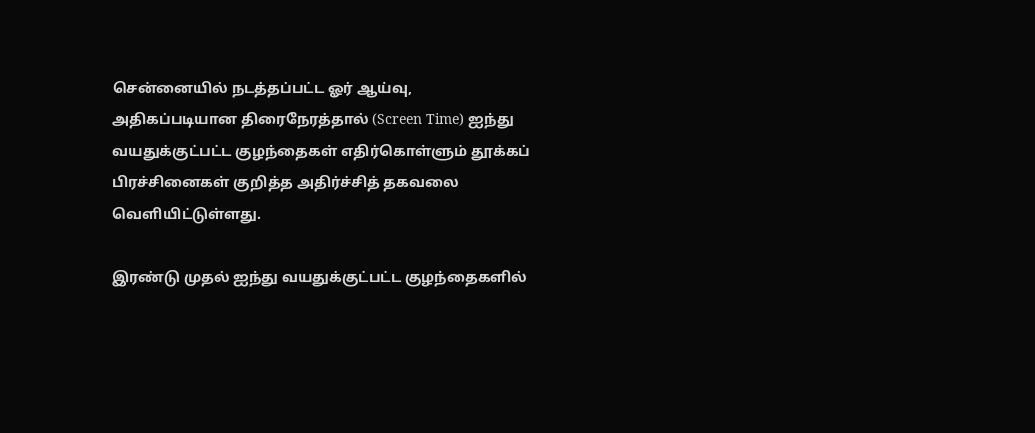சென்னையில் நடத்தப்பட்ட ஓர் ஆய்வு, அதிகப்படியான திரைநேரத்தால் (Screen Time) ஐந்து வயதுக்குட்பட்ட குழந்தைகள் எதிர்கொள்ளும் தூக்கப் பிரச்சினைகள் குறித்த அதிர்ச்சித் தகவலை வெளியிட்டுள்ளது.

இரண்டு முதல் ஐந்து வயதுக்குட்பட்ட குழந்தைகளில்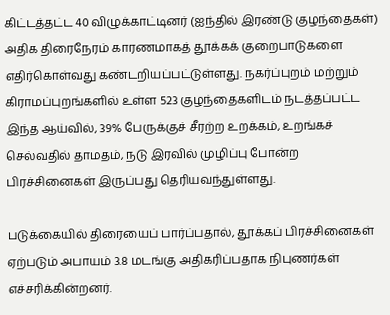கிட்டத்தட்ட 40 விழுக்காட்டினர் (ஐந்தில் இரண்டு குழந்தைகள்) அதிக திரைநேரம் காரணமாகத் தூக்கக் குறைபாடுகளை எதிர்கொள்வது கண்டறியப்பட்டுள்ளது. நகர்ப்புறம் மற்றும் கிராமப்புறங்களில் உள்ள 523 குழந்தைகளிடம் நடத்தப்பட்ட இந்த ஆய்வில், 39% பேருக்குச் சீரற்ற உறக்கம், உறங்கச் செல்வதில் தாமதம், நடு இரவில் முழிப்பு போன்ற பிரச்சினைகள் இருப்பது தெரியவந்துள்ளது.

படுக்கையில் திரையைப் பார்ப்பதால், தூக்கப் பிரச்சினைகள் ஏற்படும் அபாயம் 3.8 மடங்கு அதிகரிப்பதாக நிபுணர்கள் எச்சரிக்கின்றனர்.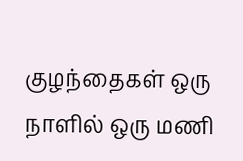குழந்தைகள் ஒரு நாளில் ஒரு மணி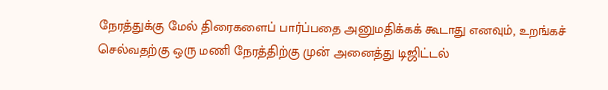நேரத்துக்கு மேல் திரைகளைப் பார்ப்பதை அனுமதிக்கக் கூடாது எனவும், உறங்கச் செல்வதற்கு ஒரு மணி நேரத்திற்கு முன் அனைத்து டிஜிட்டல்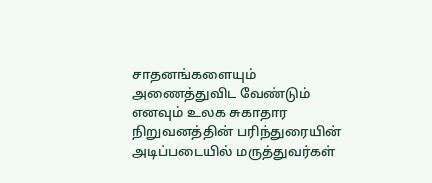சாதனங்களையும் அணைத்துவிட வேண்டும் எனவும் உலக சுகாதார நிறுவனத்தின் பரிந்துரையின் அடிப்படையில் மருத்துவர்கள்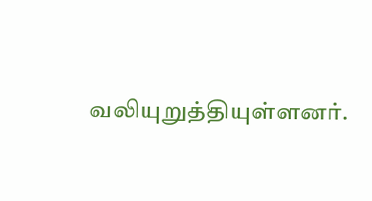வலியுறுத்தியுள்ளனர்.